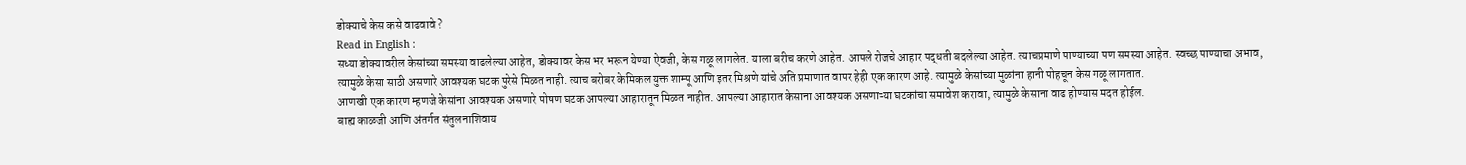डोक्याचे केस कसे वाढवावे ?
Read in English :
सध्या डोक्यावरील केसांच्या समस्या वाढलेल्या आहेत, डोक्यावर केस भर भरून येण्या ऐवजी, केस गळू लागलेत. याला बरीच करणे आहेत. आपले रोजचे आहार पद्धती बदलेल्या आहेत. त्याचप्रमाणे पाण्याच्या पण समस्या आहेत. स्वच्छ पाण्याचा अभाव, त्यामुळे केसा साठी असणारे आवश्यक घटक पुरेसे मिळत नाही. त्याच बरोबर केमिकल युक्त शाम्पू आणि इतर मिश्रणे यांचे अति प्रमाणात वापर हेही एक कारण आहे. त्यामुळे केसांच्या मुळांना हानी पोहचून केस गळू लागतात.
आणखी एक कारण म्हणजे केसांना आवश्यक असणारे पोषण घटक आपल्या आहारातून मिळत नाहीत. आपल्या आहारात केसाना आवश्यक असणाऱ्या घटकांचा समावेश करावा, त्यामुळे केसाना वाढ होण्यास मदत होईल.
बाह्य काळजी आणि अंतर्गत संतुलनाशिवाय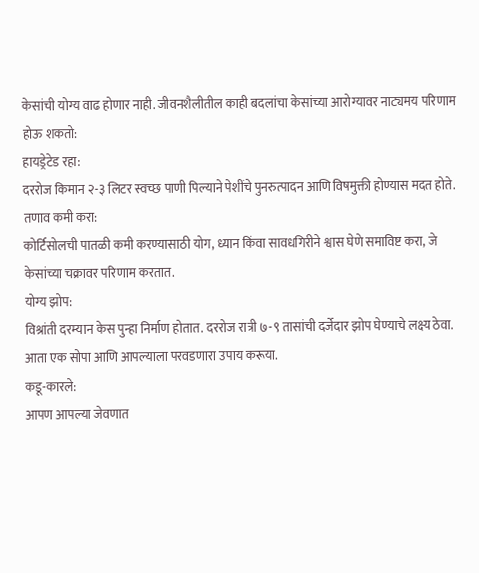केसांची योग्य वाढ होणार नाही. जीवनशैलीतील काही बदलांचा केसांच्या आरोग्यावर नाट्यमय परिणाम होऊ शकतो:
हायड्रेटेड रहा:
दररोज किमान २-३ लिटर स्वच्छ पाणी पिल्याने पेशींचे पुनरुत्पादन आणि विषमुक्ती होण्यास मदत होते.
तणाव कमी करा:
कोर्टिसोलची पातळी कमी करण्यासाठी योग, ध्यान किंवा सावधगिरीने श्वास घेणे समाविष्ट करा, जे केसांच्या चक्रावर परिणाम करतात.
योग्य झोप:
विश्रांती दरम्यान केस पुन्हा निर्माण होतात. दररोज रात्री ७-९ तासांची दर्जेदार झोप घेण्याचे लक्ष्य ठेवा.
आता एक सोपा आणि आपल्याला परवडणारा उपाय करूया.
कडू-कारले:
आपण आपल्या जेवणात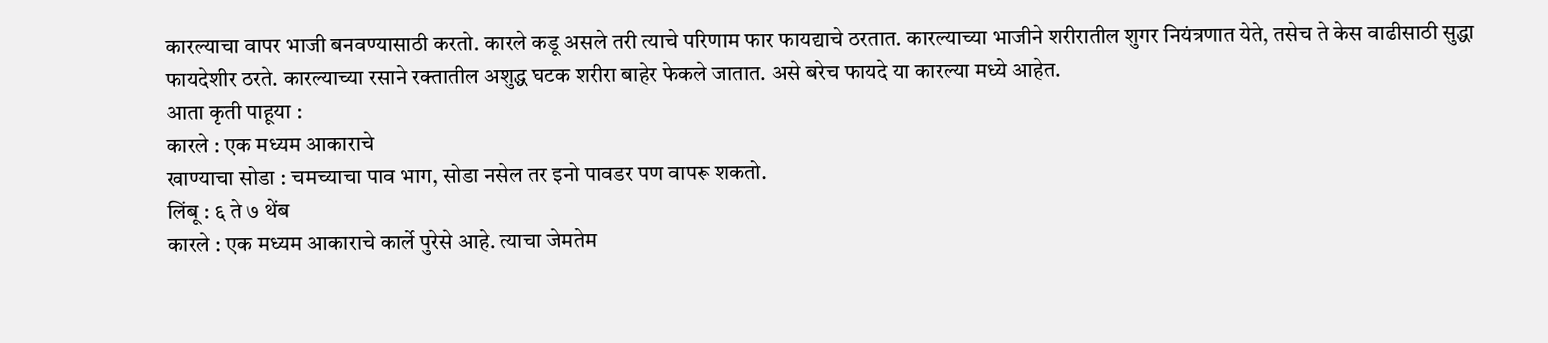कारल्याचा वापर भाजी बनवण्यासाठी करतो. कारले कडू असले तरी त्याचे परिणाम फार फायद्याचे ठरतात. कारल्याच्या भाजीने शरीरातील शुगर नियंत्रणात येते, तसेच ते केस वाढीसाठी सुद्धा फायदेशीर ठरते. कारल्याच्या रसाने रक्तातील अशुद्ध घटक शरीरा बाहेर फेकले जातात. असे बरेच फायदे या कारल्या मध्ये आहेत.
आता कृती पाहूया :
कारले : एक मध्यम आकाराचे
खाण्याचा सोडा : चमच्याचा पाव भाग, सोडा नसेल तर इनो पावडर पण वापरू शकतो.
लिंबू : ६ ते ७ थेंब
कारले : एक मध्यम आकाराचे कार्ले पुरेसे आहे. त्याचा जेमतेम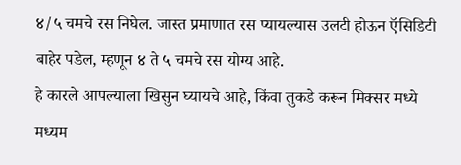४/५ चमचे रस निघेल. जास्त प्रमाणात रस प्यायल्यास उलटी होऊन ऍसिडिटी बाहेर पडेल, म्हणून ४ ते ५ चमचे रस योग्य आहे.
हे कारले आपल्याला खिसुन घ्यायचे आहे, किंवा तुकडे करून मिक्सर मध्ये मध्यम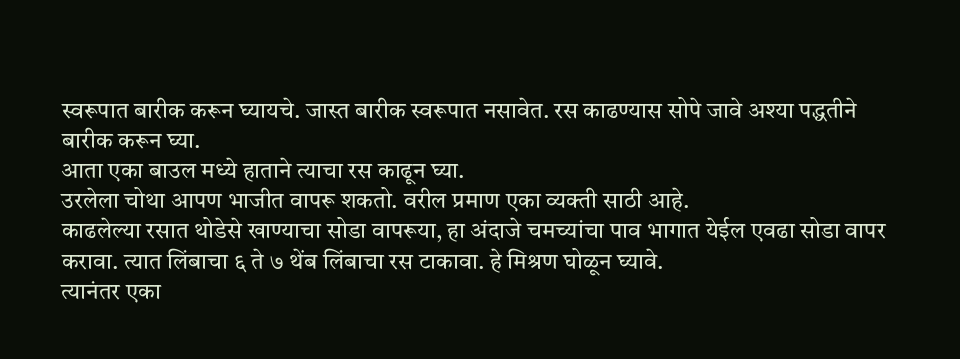स्वरूपात बारीक करून घ्यायचे. जास्त बारीक स्वरूपात नसावेत. रस काढण्यास सोपे जावे अश्या पद्धतीने बारीक करून घ्या.
आता एका बाउल मध्ये हाताने त्याचा रस काढून घ्या.
उरलेला चोथा आपण भाजीत वापरू शकतो. वरील प्रमाण एका व्यक्ती साठी आहे.
काढलेल्या रसात थोडेसे खाण्याचा सोडा वापरूया, हा अंदाजे चमच्यांचा पाव भागात येईल एवढा सोडा वापर करावा. त्यात लिंबाचा ६ ते ७ थेंब लिंबाचा रस टाकावा. हे मिश्रण घोळून घ्यावे.
त्यानंतर एका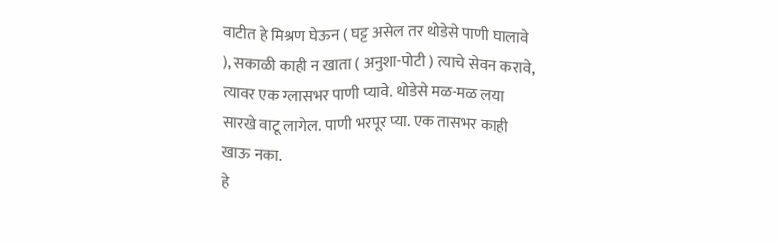वाटीत हे मिश्रण घेऊन ( घट्ट असेल तर थोडेसे पाणी घालावे ), सकाळी काही न खाता ( अनुशा-पोटी ) त्याचे सेवन करावे, त्यावर एक ग्लासभर पाणी प्यावे. थोडेसे मळ-मळ लया सारखे वाटू लागेल. पाणी भरपूर प्या. एक तासभर काही खाऊ नका.
हे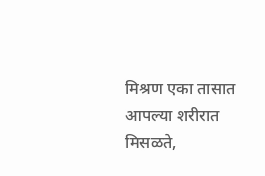मिश्रण एका तासात आपल्या शरीरात मिसळते,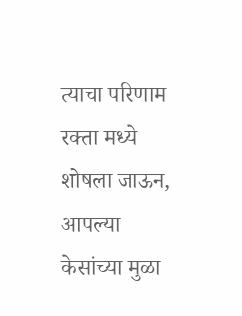त्याचा परिणाम रक्ता मध्ये शोषला जाऊन, आपल्या केसांच्या मुळा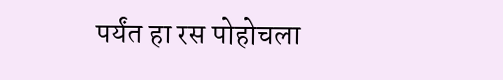पर्यंत हा रस पोहोचला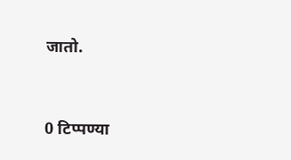जातो.


0 टिप्पण्या